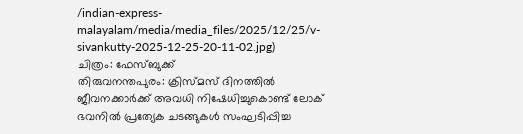/indian-express-malayalam/media/media_files/2025/12/25/v-sivankutty-2025-12-25-20-11-02.jpg)
ചിത്രം: ഫേസ്ബുക്ക്
തിരുവനന്തപുരം: ക്രിസ്മസ് ദിനത്തിൽ ജീവനക്കാർക്ക് അവധി നിഷേധിച്ചുകൊണ്ട് ലോക് ഭവനിൽ പ്രത്യേക ചടങ്ങുകൾ സംഘടിപ്പിച്ച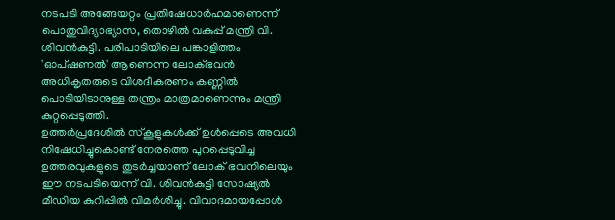നടപടി അങ്ങേയറ്റം പ്രതിഷേധാർഹമാണെന്ന് പൊതുവിദ്യാഭ്യാസ, തൊഴിൽ വകുപ്പ് മന്ത്രി വി. ശിവൻകുട്ടി. പരിപാടിയിലെ പങ്കാളിത്തം 'ഓപ്ഷണൽ' ആണെന്ന ലോക്ഭവൻ അധികൃതരുടെ വിശദീകരണം കണ്ണിൽ പൊടിയിടാനുള്ള തന്ത്രം മാത്രമാണെന്നും മന്ത്രി കുറ്റപ്പെടുത്തി.
ഉത്തർപ്രദേശിൽ സ്കൂളുകൾക്ക് ഉൾപ്പെടെ അവധി നിഷേധിച്ചുകൊണ്ട് നേരത്തെ പുറപ്പെടുവിച്ച ഉത്തരവുകളുടെ തുടർച്ചയാണ് ലോക് ഭവനിലെയും ഈ നടപടിയെന്ന് വി. ശിവൻകുട്ടി സോഷ്യൽ മീഡിയ കുറിപ്പിൽ വിമർശിച്ചു. വിവാദമായപ്പോൾ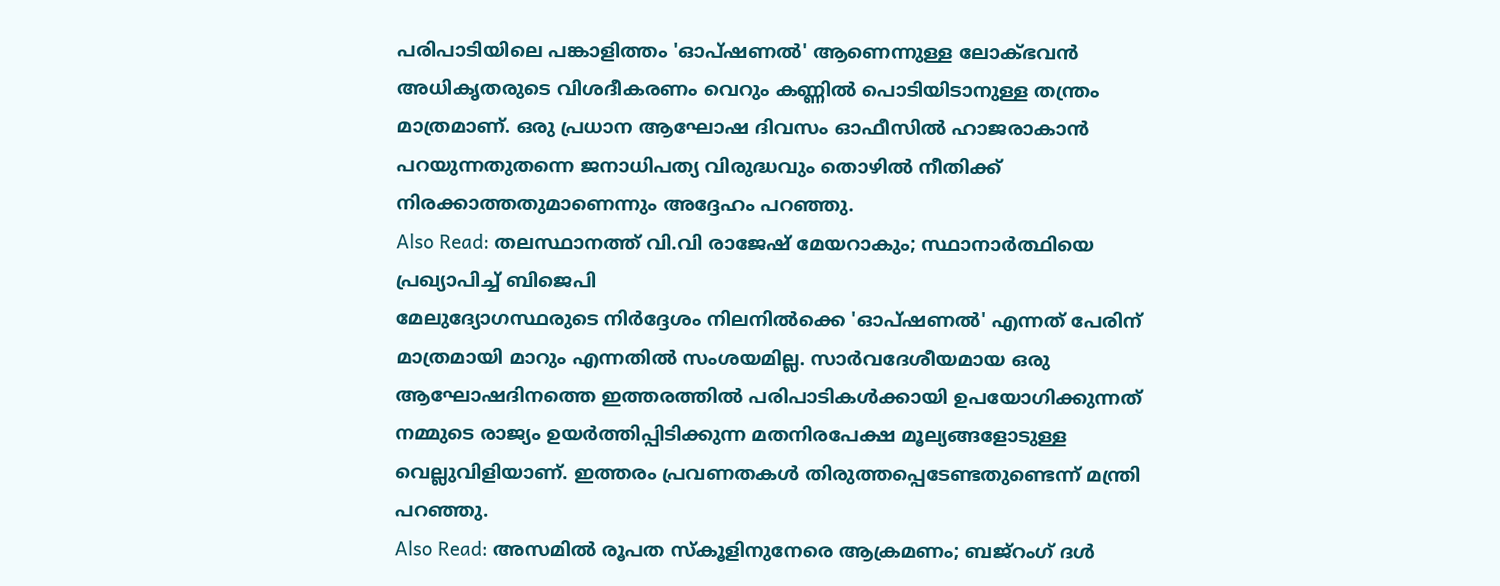പരിപാടിയിലെ പങ്കാളിത്തം 'ഓപ്ഷണൽ' ആണെന്നുള്ള ലോക്ഭവൻ അധികൃതരുടെ വിശദീകരണം വെറും കണ്ണിൽ പൊടിയിടാനുള്ള തന്ത്രം മാത്രമാണ്. ഒരു പ്രധാന ആഘോഷ ദിവസം ഓഫീസിൽ ഹാജരാകാൻ പറയുന്നതുതന്നെ ജനാധിപത്യ വിരുദ്ധവും തൊഴിൽ നീതിക്ക് നിരക്കാത്തതുമാണെന്നും അദ്ദേഹം പറഞ്ഞു.
Also Read: തലസ്ഥാനത്ത് വി.വി രാജേഷ് മേയറാകും; സ്ഥാനാർത്ഥിയെ പ്രഖ്യാപിച്ച് ബിജെപി
മേലുദ്യോഗസ്ഥരുടെ നിർദ്ദേശം നിലനിൽക്കെ 'ഓപ്ഷണൽ' എന്നത് പേരിന് മാത്രമായി മാറും എന്നതിൽ സംശയമില്ല. സാർവദേശീയമായ ഒരു ആഘോഷദിനത്തെ ഇത്തരത്തിൽ പരിപാടികൾക്കായി ഉപയോഗിക്കുന്നത് നമ്മുടെ രാജ്യം ഉയർത്തിപ്പിടിക്കുന്ന മതനിരപേക്ഷ മൂല്യങ്ങളോടുള്ള വെല്ലുവിളിയാണ്. ഇത്തരം പ്രവണതകൾ തിരുത്തപ്പെടേണ്ടതുണ്ടെന്ന് മന്ത്രി പറഞ്ഞു.
Also Read: അസമിൽ രൂപത സ്കൂളിനുനേരെ ആക്രമണം; ബജ്റംഗ് ദൾ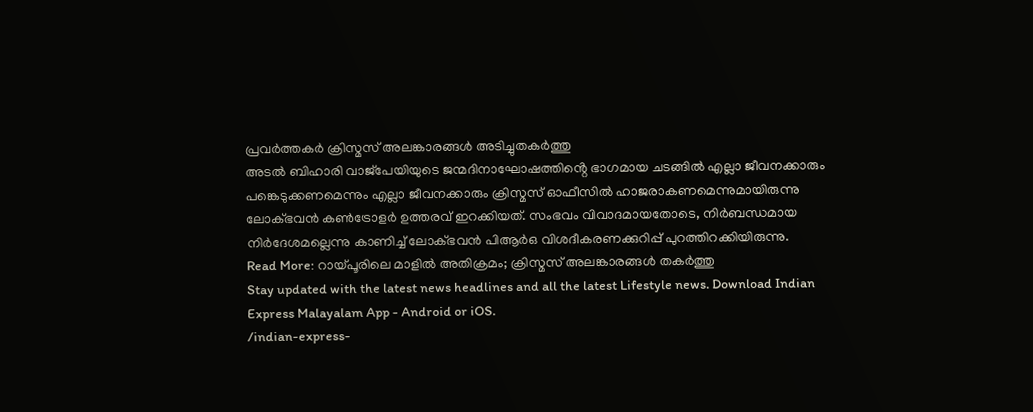പ്രവർത്തകർ ക്രിസ്മസ് അലങ്കാരങ്ങൾ അടിച്ചുതകർത്തു
അടൽ ബിഹാരി വാജ്പേയിയുടെ ജന്മദിനാഘോഷത്തിൻ്റെ ഭാഗമായ ചടങ്ങിൽ എല്ലാ ജീവനക്കാരും പങ്കെടുക്കണമെന്നും എല്ലാ ജീവനക്കാരും ക്രിസ്മസ് ഓഫീസിൽ ഹാജരാകണമെന്നുമായിരുന്നു ലോക്ഭവൻ കൺട്രോളർ ഉത്തരവ് ഇറക്കിയത്. സംഭവം വിവാദമായതോടെ, നിർബന്ധമായ നിർദേശമല്ലെന്നു കാണിച്ച് ലോക്ഭവൻ പിആർഒ വിശദീകരണക്കുറിപ്പ് പുറത്തിറക്കിയിരുന്നു.
Read More: റായ്പൂരിലെ മാളിൽ അതിക്രമം; ക്രിസ്മസ് അലങ്കാരങ്ങൾ തകർത്തു
Stay updated with the latest news headlines and all the latest Lifestyle news. Download Indian Express Malayalam App - Android or iOS.
/indian-express-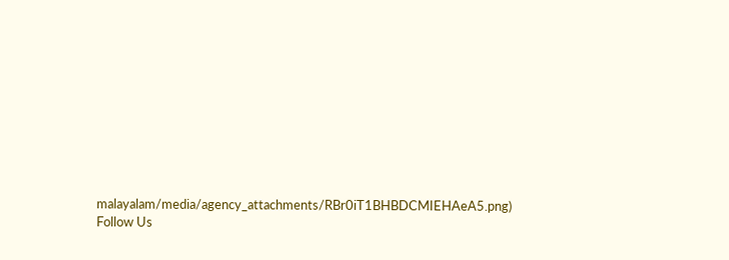malayalam/media/agency_attachments/RBr0iT1BHBDCMIEHAeA5.png)
Follow Us